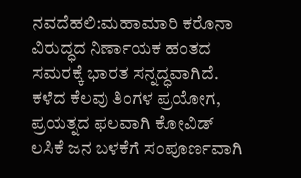ನವದೆಹಲಿ:ಮಹಾಮಾರಿ ಕರೊನಾ ವಿರುದ್ಧದ ನಿರ್ಣಾಯಕ ಹಂತದ ಸಮರಕ್ಕೆ ಭಾರತ ಸನ್ನದ್ಧವಾಗಿದೆ. ಕಳೆದ ಕೆಲವು ತಿಂಗಳ ಪ್ರಯೋಗ, ಪ್ರಯತ್ನದ ಫಲವಾಗಿ ಕೋವಿಡ್ ಲಸಿಕೆ ಜನ ಬಳಕೆಗೆ ಸಂಪೂರ್ಣವಾಗಿ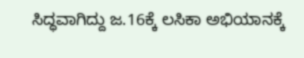ಸಿದ್ಧವಾಗಿದ್ದು ಜ.16ಕ್ಕೆ ಲಸಿಕಾ ಅಭಿಯಾನಕ್ಕೆ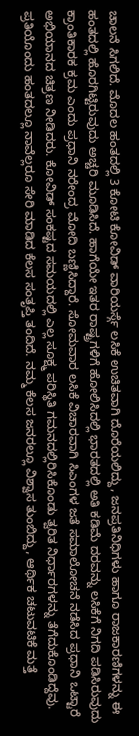ಚಾಲನೆ ಸಿಗಲಿದೆ. ಮೊದಲ ಹಂತದಲ್ಲಿ 3 ಕೋಟಿ ಕೋವಿಡ್ ವಾರಿಯರ್ಸ್ಗೆ ಲಸಿಕೆ ಉಚಿತವಾಗಿ ದೊರೆಯಲಿದ್ದು, ಜನಪ್ರತಿನಿಧಿಗಳು ಹಾಗೂ ರಾಜಕಾರಣಿಗಳನ್ನು ಈ ಹಂತದಲ್ಲಿ ಹೊರಗಿಟ್ಟಿರುವುದು ಅಚ್ಚರಿ ಮೂಡಿಸಿದೆ. ಹಾಗೆಯೇ ಇತರ ರಾಷ್ಟ್ರಗಳಿಗೆ ಹೋಲಿಸಿದಲ್ಲಿ ಭಾರತದಲ್ಲಿ ಅತಿ ಕಡಿಮೆ ದರವನ್ನು ಲಸಿಕೆಗೆ ನಿಗದಿ ಪಡಿಸಿರುವುದು ಕ್ರಾಂತಿಕಾರಕ ಕ್ರಮ ಎಂದು ಪ್ರಧಾನಿ ನರೇಂದ್ರ ಮೋದಿ ಬಣ್ಣಿಸಿದ್ದಾರೆ. ಸೋಮವಾರ ಲಸಿಕೆ ವಿಚಾರವಾಗಿ ಸಿಎಂಗಳ ಜತೆ ಸಮಾಲೋಚನೆ ನಡೆಸಿದ ಪ್ರಧಾನಿ ಒಟ್ಟಾರೆ ಅಭಿಯಾನದ ಚಿತ್ರಣ ನೀಡಿದರು. ಕೋವಿಡ್ ಸಂಕಷ್ಟದ ಸಮಯದಲ್ಲಿ ಎಲ್ಲ ಸೂಕ್ಷ್ಮ ಪರಿಸ್ಥಿತಿ ಗಮನದಲ್ಲಿರಿಸಿಕೊಂಡು ತ್ವರಿತ ನಿರ್ಧಾರಗಳನ್ನು ತೆಗೆದುಕೊಂಡಿದ್ದೆವು. ಪ್ರತಿಯೊಂದು ಹಂತದಲ್ಲೂ ನಾವೆಲ್ಲರೂ ಸೇರಿ ಮಾಡಿದ ಕೆಲಸ ಸಂತೃಪ್ತಿ ತಂದಿದೆ. ನಮ್ಮ ಕೆಲಸ ಜನರಲ್ಲೂ ವಿಶ್ವಾಸ ತುಂಬಿದ್ದು, ಆರ್ಥಿಕ ಚಟುವಟಿಕೆ ಮತ್ತೆ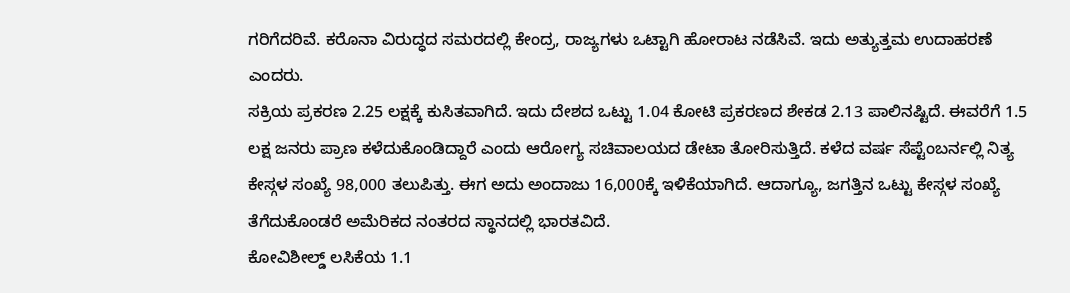ಗರಿಗೆದರಿವೆ. ಕರೊನಾ ವಿರುದ್ಧದ ಸಮರದಲ್ಲಿ ಕೇಂದ್ರ, ರಾಜ್ಯಗಳು ಒಟ್ಟಾಗಿ ಹೋರಾಟ ನಡೆಸಿವೆ. ಇದು ಅತ್ಯುತ್ತಮ ಉದಾಹರಣೆ ಎಂದರು.
ಸಕ್ರಿಯ ಪ್ರಕರಣ 2.25 ಲಕ್ಷಕ್ಕೆ ಕುಸಿತವಾಗಿದೆ. ಇದು ದೇಶದ ಒಟ್ಟು 1.04 ಕೋಟಿ ಪ್ರಕರಣದ ಶೇಕಡ 2.13 ಪಾಲಿನಷ್ಟಿದೆ. ಈವರೆಗೆ 1.5 ಲಕ್ಷ ಜನರು ಪ್ರಾಣ ಕಳೆದುಕೊಂಡಿದ್ದಾರೆ ಎಂದು ಆರೋಗ್ಯ ಸಚಿವಾಲಯದ ಡೇಟಾ ತೋರಿಸುತ್ತಿದೆ. ಕಳೆದ ವರ್ಷ ಸೆಪ್ಟೆಂಬರ್ನಲ್ಲಿ ನಿತ್ಯ ಕೇಸ್ಗಳ ಸಂಖ್ಯೆ 98,000 ತಲುಪಿತ್ತು. ಈಗ ಅದು ಅಂದಾಜು 16,000ಕ್ಕೆ ಇಳಿಕೆಯಾಗಿದೆ. ಆದಾಗ್ಯೂ, ಜಗತ್ತಿನ ಒಟ್ಟು ಕೇಸ್ಗಳ ಸಂಖ್ಯೆ ತೆಗೆದುಕೊಂಡರೆ ಅಮೆರಿಕದ ನಂತರದ ಸ್ಥಾನದಲ್ಲಿ ಭಾರತವಿದೆ.
ಕೋವಿಶೀಲ್ಡ್ ಲಸಿಕೆಯ 1.1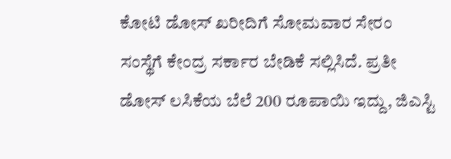ಕೋಟಿ ಡೋಸ್ ಖರೀದಿಗೆ ಸೋಮವಾರ ಸೇರಂ ಸಂಸ್ಥೆಗೆ ಕೇಂದ್ರ ಸರ್ಕಾರ ಬೇಡಿಕೆ ಸಲ್ಲಿಸಿದೆ. ಪ್ರತೀ ಡೋಸ್ ಲಸಿಕೆಯ ಬೆಲೆ 200 ರೂಪಾಯಿ ಇದ್ದು, ಜಿಎಸ್ಟಿ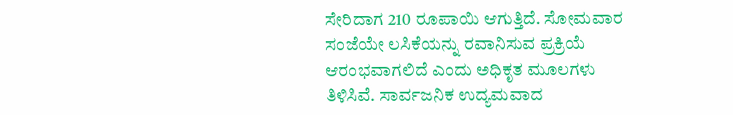ಸೇರಿದಾಗ 210 ರೂಪಾಯಿ ಆಗುತ್ತಿದೆ. ಸೋಮವಾರ ಸಂಜೆಯೇ ಲಸಿಕೆಯನ್ನು ರವಾನಿಸುವ ಪ್ರಕ್ರಿಯೆ ಆರಂಭವಾಗಲಿದೆ ಎಂದು ಅಧಿಕೃತ ಮೂಲಗಳು ತಿಳಿಸಿವೆ. ಸಾರ್ವಜನಿಕ ಉದ್ಯಮವಾದ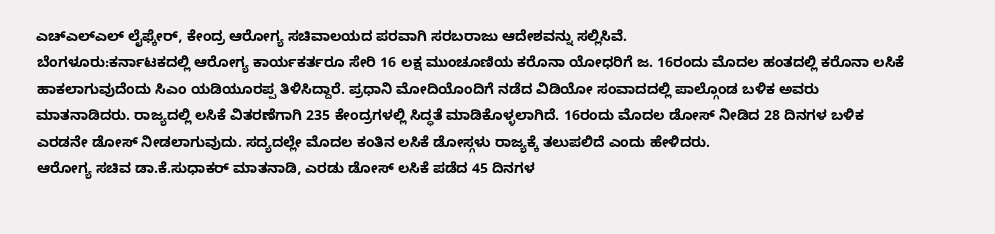ಎಚ್ಎಲ್ಎಲ್ ಲೈಫ್ಕೇರ್, ಕೇಂದ್ರ ಆರೋಗ್ಯ ಸಚಿವಾಲಯದ ಪರವಾಗಿ ಸರಬರಾಜು ಆದೇಶವನ್ನು ಸಲ್ಲಿಸಿವೆ.
ಬೆಂಗಳೂರು:ಕರ್ನಾಟಕದಲ್ಲಿ ಆರೋಗ್ಯ ಕಾರ್ಯಕರ್ತರೂ ಸೇರಿ 16 ಲಕ್ಷ ಮುಂಚೂಣಿಯ ಕರೊನಾ ಯೋಧರಿಗೆ ಜ. 16ರಂದು ಮೊದಲ ಹಂತದಲ್ಲಿ ಕರೊನಾ ಲಸಿಕೆ ಹಾಕಲಾಗುವುದೆಂದು ಸಿಎಂ ಯಡಿಯೂರಪ್ಪ ತಿಳಿಸಿದ್ದಾರೆ. ಪ್ರಧಾನಿ ಮೋದಿಯೊಂದಿಗೆ ನಡೆದ ವಿಡಿಯೋ ಸಂವಾದದಲ್ಲಿ ಪಾಲ್ಗೊಂಡ ಬಳಿಕ ಅವರು ಮಾತನಾಡಿದರು. ರಾಜ್ಯದಲ್ಲಿ ಲಸಿಕೆ ವಿತರಣೆಗಾಗಿ 235 ಕೇಂದ್ರಗಳಲ್ಲಿ ಸಿದ್ಧತೆ ಮಾಡಿಕೊಳ್ಳಲಾಗಿದೆ. 16ರಂದು ಮೊದಲ ಡೋಸ್ ನೀಡಿದ 28 ದಿನಗಳ ಬಳಿಕ ಎರಡನೇ ಡೋಸ್ ನೀಡಲಾಗುವುದು. ಸದ್ಯದಲ್ಲೇ ಮೊದಲ ಕಂತಿನ ಲಸಿಕೆ ಡೋಸ್ಗಳು ರಾಜ್ಯಕ್ಕೆ ತಲುಪಲಿದೆ ಎಂದು ಹೇಳಿದರು.
ಆರೋಗ್ಯ ಸಚಿವ ಡಾ.ಕೆ.ಸುಧಾಕರ್ ಮಾತನಾಡಿ, ಎರಡು ಡೋಸ್ ಲಸಿಕೆ ಪಡೆದ 45 ದಿನಗಳ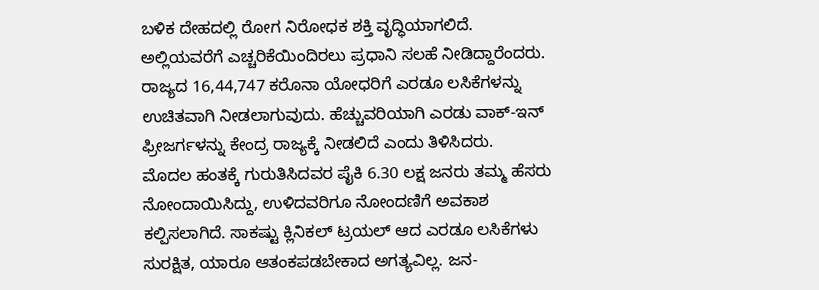ಬಳಿಕ ದೇಹದಲ್ಲಿ ರೋಗ ನಿರೋಧಕ ಶಕ್ತಿ ವೃದ್ಧಿಯಾಗಲಿದೆ. ಅಲ್ಲಿಯವರೆಗೆ ಎಚ್ಚರಿಕೆಯಿಂದಿರಲು ಪ್ರಧಾನಿ ಸಲಹೆ ನೀಡಿದ್ದಾರೆಂದರು. ರಾಜ್ಯದ 16,44,747 ಕರೊನಾ ಯೋಧರಿಗೆ ಎರಡೂ ಲಸಿಕೆಗಳನ್ನು ಉಚಿತವಾಗಿ ನೀಡಲಾಗುವುದು. ಹೆಚ್ಚುವರಿಯಾಗಿ ಎರಡು ವಾಕ್-ಇನ್ ಫ್ರೀಜರ್ಗಳನ್ನು ಕೇಂದ್ರ ರಾಜ್ಯಕ್ಕೆ ನೀಡಲಿದೆ ಎಂದು ತಿಳಿಸಿದರು.
ಮೊದಲ ಹಂತಕ್ಕೆ ಗುರುತಿಸಿದವರ ಪೈಕಿ 6.30 ಲಕ್ಷ ಜನರು ತಮ್ಮ ಹೆಸರು ನೋಂದಾಯಿಸಿದ್ದು, ಉಳಿದವರಿಗೂ ನೋಂದಣಿಗೆ ಅವಕಾಶ ಕಲ್ಪಿಸಲಾಗಿದೆ. ಸಾಕಷ್ಟು ಕ್ಲಿನಿಕಲ್ ಟ್ರಯಲ್ ಆದ ಎರಡೂ ಲಸಿಕೆಗಳು ಸುರಕ್ಷಿತ, ಯಾರೂ ಆತಂಕಪಡಬೇಕಾದ ಅಗತ್ಯವಿಲ್ಲ. ಜನ-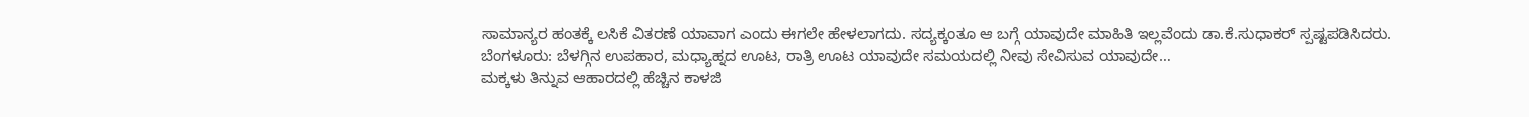ಸಾಮಾನ್ಯರ ಹಂತಕ್ಕೆ ಲಸಿಕೆ ವಿತರಣೆ ಯಾವಾಗ ಎಂದು ಈಗಲೇ ಹೇಳಲಾಗದು. ಸದ್ಯಕ್ಕಂತೂ ಆ ಬಗ್ಗೆ ಯಾವುದೇ ಮಾಹಿತಿ ಇಲ್ಲವೆಂದು ಡಾ.ಕೆ.ಸುಧಾಕರ್ ಸ್ಪಷ್ಟಪಡಿಸಿದರು.
ಬೆಂಗಳೂರು: ಬೆಳಗ್ಗಿನ ಉಪಹಾರ, ಮಧ್ಯಾಹ್ನದ ಊಟ, ರಾತ್ರಿ ಊಟ ಯಾವುದೇ ಸಮಯದಲ್ಲಿ ನೀವು ಸೇವಿಸುವ ಯಾವುದೇ…
ಮಕ್ಕಳು ತಿನ್ನುವ ಆಹಾರದಲ್ಲಿ ಹೆಚ್ಚಿನ ಕಾಳಜಿ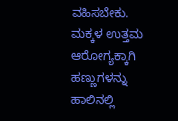ವಹಿಸಬೇಕು. ಮಕ್ಕಳ ಉತ್ತಮ ಆರೋಗ್ಯಕ್ಕಾಗಿ ಹಣ್ಣುಗಳನ್ನು ಹಾಲಿನಲ್ಲಿ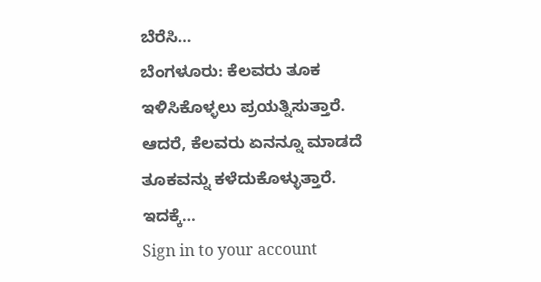ಬೆರೆಸಿ…
ಬೆಂಗಳೂರು: ಕೆಲವರು ತೂಕ ಇಳಿಸಿಕೊಳ್ಳಲು ಪ್ರಯತ್ನಿಸುತ್ತಾರೆ. ಆದರೆ, ಕೆಲವರು ಏನನ್ನೂ ಮಾಡದೆ ತೂಕವನ್ನು ಕಳೆದುಕೊಳ್ಳುತ್ತಾರೆ. ಇದಕ್ಕೆ…
Sign in to your account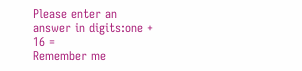Please enter an answer in digits:one + 16 =
Remember me